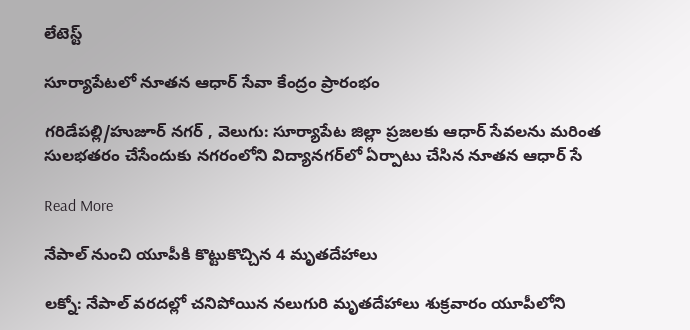లేటెస్ట్

సూర్యాపేటలో నూతన ఆధార్ సేవా కేంద్రం ప్రారంభం

గరిడేపల్లి/హుజూర్ నగర్ , వెలుగు: సూర్యాపేట జిల్లా ప్రజలకు ఆధార్ సేవలను మరింత సులభతరం చేసేందుకు నగరంలోని విద్యానగర్‌లో ఏర్పాటు చేసిన నూతన ఆధార్ సే

Read More

నేపాల్ నుంచి యూపీకి కొట్టుకొచ్చిన 4 మృతదేహాలు

లక్నో: నేపాల్‌‌ వరదల్లో చనిపోయిన నలుగురి మృతదేహాలు శుక్రవారం యూపీలోని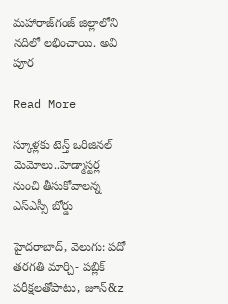మహారాజ్‌‌గంజ్‌‌ జిల్లాలోని నదిలో లభించాయి. అవి పూర

Read More

స్కూళ్లకు టెన్త్ ఒరిజినల్ మెమోలు..హెడ్మాస్టర్ల నుంచి తీసుకోవాలన్న ఎస్ఎస్సీ బోర్డు

హైదరాబాద్, వెలుగు: పదో తరగతి మార్చి- పబ్లిక్ పరీక్షలతోపాటు, జూన్‌‌‌‌‌‌‌‌‌‌‌‌‌‌&z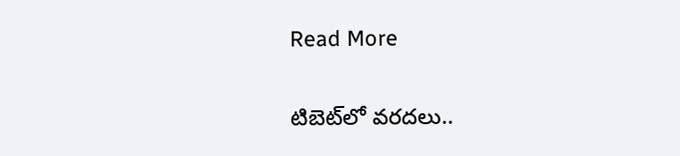Read More

టిబెట్‌‌లో వరదలు..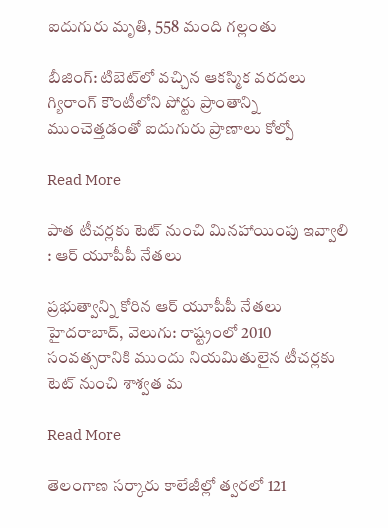ఐదుగురు మృతి, 558 మంది గల్లంతు

బీజింగ్‌‌: టిబెట్‌‌లో వచ్చిన ఆకస్మిక వరదలు గ్యిరాంగ్‌‌ కౌంటీలోని పోర్టు ప్రాంతాన్ని ముంచెత్తడంతో ఐదుగురు ప్రాణాలు కోల్పో

Read More

పాత టీచర్లకు టెట్ నుంచి మినహాయింపు ఇవ్వాలి : ఆర్ యూపీపీ నేతలు

ప్రభుత్వాన్ని కోరిన ఆర్ యూపీపీ నేతలు   హైదరాబాద్, వెలుగు: రాష్ట్రంలో 2010 సంవత్సరానికి ముందు నియమితులైన టీచర్లకు టెట్ నుంచి శాశ్వత మ

Read More

తెలంగాణ సర్కారు కాలేజీల్లో త్వరలో 121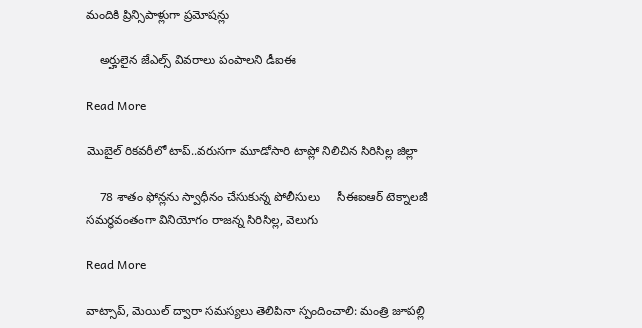మందికి ప్రిన్సిపాళ్లుగా ప్రమోషన్లు

    అర్హులైన జేఎల్స్‌‌‌‌‌‌‌‌‌‌‌‌‌‌‌‌ వివరాలు పంపాలని డీఐఈ

Read More

మొబైల్ రికవరీలో టాప్..వరుసగా మూడోసారి టాప్లో నిలిచిన సిరిసిల్ల జిల్లా

    78 శాతం ఫోన్లను స్వాధీనం చేసుకున్న పోలీసులు     సీఈఐఆర్ టెక్నాలజీ సమర్థవంతంగా వినియోగం రాజన్న సిరిసిల్ల, వెలుగు

Read More

వాట్సాప్, మెయిల్ ద్వారా సమస్యలు తెలిపినా స్పందించాలి: మంత్రి జూపల్లి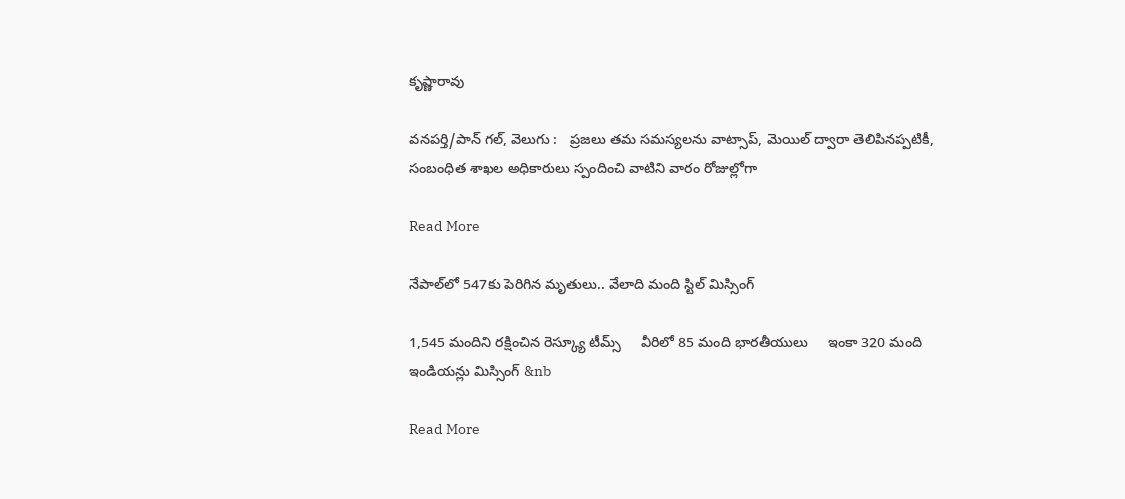కృష్ణారావు

వనపర్తి/పాన్ గల్, వెలుగు :   ప్రజలు తమ సమస్యలను వాట్సాప్, మెయిల్ ద్వారా తెలిపినప్పటికీ, సంబంధిత శాఖల అధికారులు స్పందించి వాటిని వారం రోజుల్లోగా

Read More

నేపాల్‌‌‌‌‌‌‌‌లో 547కు పెరిగిన మృతులు.. వేలాది మంది స్టిల్ మిస్సింగ్

1,545 మందిని రక్షించిన రెస్క్యూ టీమ్స్     వీరిలో 85 మంది భారతీయులు     ఇంకా 320 మంది ఇండియన్లు మిస్సింగ్ &nb

Read More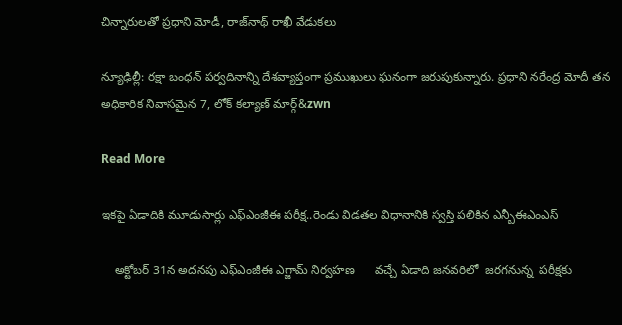చిన్నారులతో ప్రధాని మోడీ, రాజ్‌‌‌‌‌‌‌‌నాథ్ రాఖీ వేడుకలు

న్యూఢిల్లీ: రక్షా బంధన్ పర్వదినాన్ని దేశవ్యాప్తంగా ప్రముఖులు ఘనంగా జరుపుకున్నారు. ప్రధాని నరేంద్ర మోదీ తన అధికారిక నివాసమైన 7, లోక్ కల్యాణ్ మార్గ్&zwn

Read More

ఇకపై ఏడాదికి మూడుసార్లు ఎఫ్ఎంజీఈ పరీక్ష..రెండు విడతల విధానానికి స్వస్తి పలికిన ఎన్బీఈఎంఎస్

    అక్టోబర్ 31న అదనపు ఎఫ్ఎంజీఈ ఎగ్జామ్ నిర్వహణ      వచ్చే ఏడాది జనవరిలో  జరగనున్న  పరీక్షకు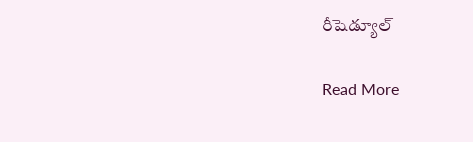రీషెడ్యూల్

Read More